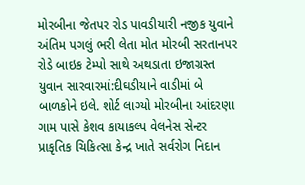મોરબીના જેતપર રોડ પાવડીયારી નજીક યુવાને અંતિમ પગલું ભરી લેતા મોત મોરબી સરતાનપર રોડે બાઇક ટેમ્પો સાથે અથડાતા ઇજાગ્રસ્ત યુવાન સારવારમાં:દીઘડીયાને વાડીમાં બે બાળકોને ઇલે. શોર્ટ લાગ્યો મોરબીના આંદરણા ગામ પાસે કેશવ કાયાકલ્પ વેલનેસ સેન્ટર પ્રાકૃતિક ચિકિત્સા કેન્દ્ર ખાતે સર્વરોગ નિદાન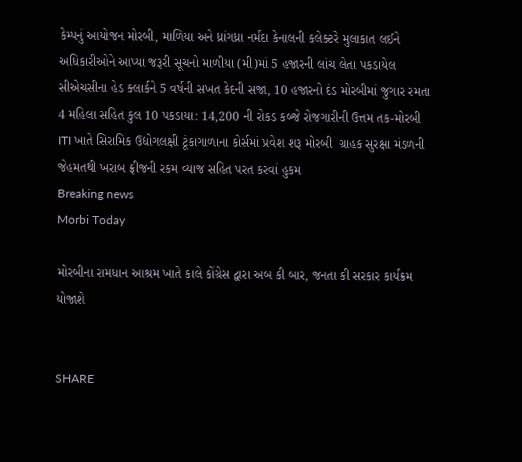કેમ્પનું આયોજન મોરબી, માળિયા અને ધ્રાંગધ્રા નર્મદા કેનાલની કલેક્ટરે મુલાકાત લઈને અધિકારીઓને આપ્યા જરૂરી સૂચનો માળીયા (મી)માં 5 હજારની લાંચ લેતા પકડાયેલ સીએચસીના હેડ ક્લાર્કને 5 વર્ષની સખત કેદની સજા, 10 હજારનો દંડ મોરબીમાં જુગાર રમતા 4 મહિલા સહિત કુલ 10 પકડાયા: 14,200 ની રોકડ કબ્જે રોજગારીની ઉત્તમ તક-મોરબી ITI ખાતે સિરામિક ઉદ્યોગલક્ષી ટૂંકાગાળાના કોર્સમાં પ્રવેશ શરૂ મોરબી  ગ્રાહક સુરક્ષા મંડળની  જેહમતથી ખરાબ ફ્રીજની રકમ વ્યાજ સહિત પરત કરવાં હુકમ
Breaking news
Morbi Today

મોરબીના રામધાન આશ્રમ ખાતે કાલે કોંગ્રેસ દ્વારા અબ કી બાર, જનતા કી સરકાર કાર્યક્રમ યોજાશે


SHARE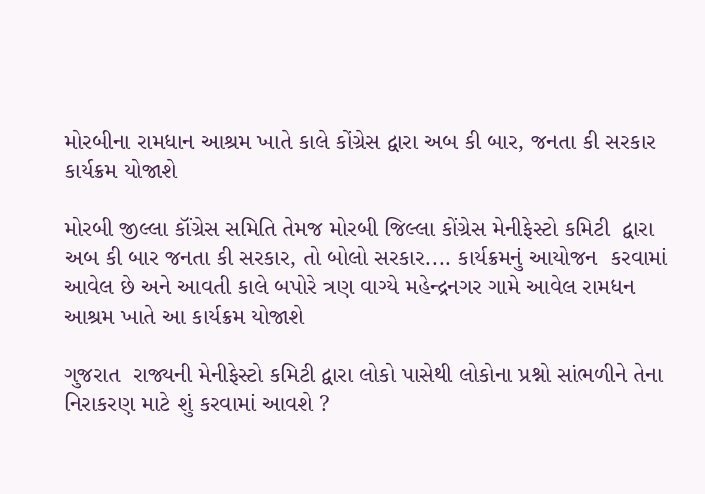મોરબીના રામધાન આશ્રમ ખાતે કાલે કોંગ્રેસ દ્વારા અબ કી બાર, જનતા કી સરકાર કાર્યક્રમ યોજાશે

મોરબી જીલ્લા કૉંગ્રેસ સમિતિ તેમજ મોરબી જિલ્લા કોંગ્રેસ મેનીફેસ્ટો કમિટી  દ્વારા અબ કી બાર જનતા કી સરકાર, તો બોલો સરકાર.... કાર્યક્રમનું આયોજન  કરવામાં આવેલ છે અને આવતી કાલે બપોરે ત્રણ વાગ્યે મહેન્દ્રનગર ગામે આવેલ રામધન આશ્રમ ખાતે આ કાર્યક્રમ યોજાશે

ગુજરાત  રાજ્યની મેનીફેસ્ટો કમિટી દ્વારા લોકો પાસેથી લોકોના પ્રશ્નો સાંભળીને તેના નિરાકરણ માટે શું કરવામાં આવશે ?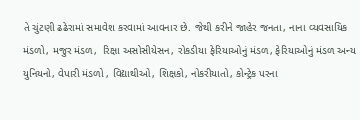તે ચુંટણી ઢઢેરામાં સમાવેશ કરવામાં આવનાર છે. જેથી કરીને જાહેર જનતા, નાના વ્યવસાયિક મંડળો, મજુર મંડળ,  રિક્ષા અસોસીયેસન, રોકડીયા ફેરિયાઓનું મંડળ, ફેરિયાઓનું મંડળ અન્ય યુનિયનો, વેપારી મંડળો , વિદ્યાથીઓ, શિક્ષકો, નોકરીયાતો, કોન્ટ્રેક પરના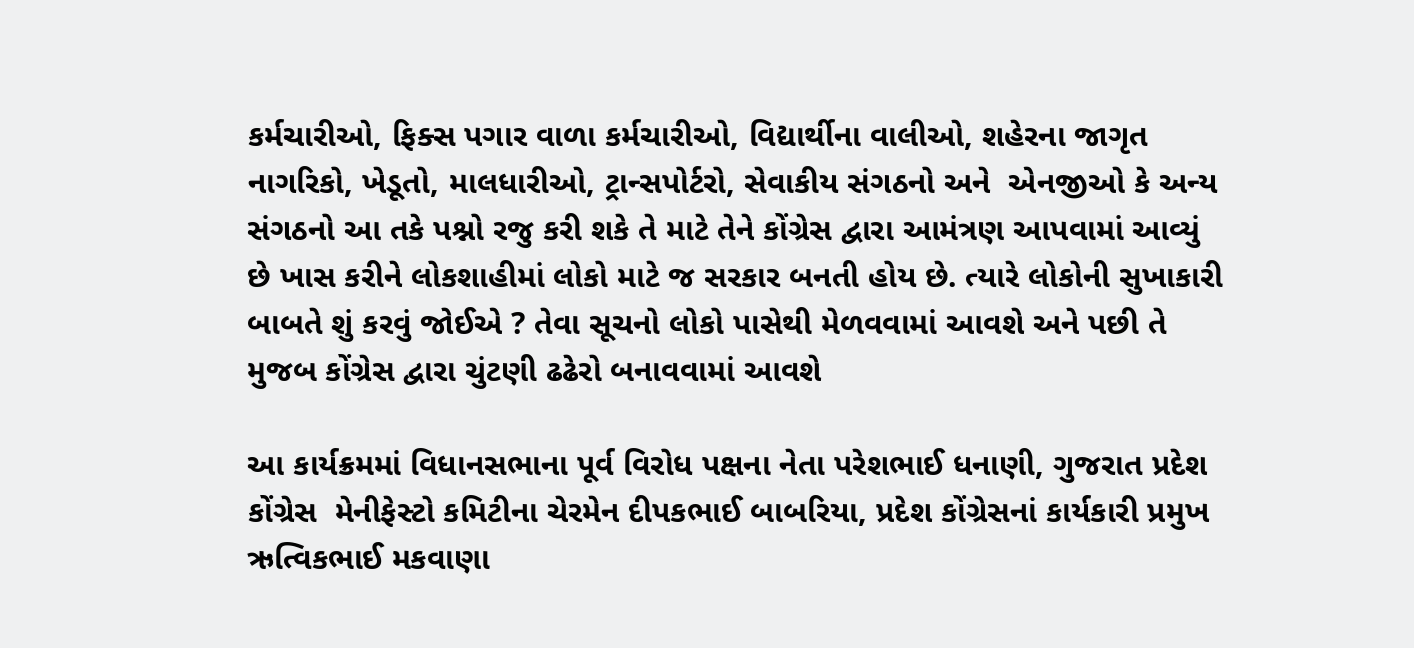કર્મચારીઓ, ફિક્સ પગાર વાળા કર્મચારીઓ, વિદ્યાર્થીના વાલીઓ, શહેરના જાગૃત નાગરિકો, ખેડૂતો, માલધારીઓ, ટ્રાન્સપોર્ટરો, સેવાકીય સંગઠનો અને  એનજીઓ કે અન્ય સંગઠનો આ તકે પશ્નો રજુ કરી શકે તે માટે તેને કોંગ્રેસ દ્વારા આમંત્રણ આપવામાં આવ્યું છે ખાસ કરીને લોકશાહીમાં લોકો માટે જ સરકાર બનતી હોય છે. ત્યારે લોકોની સુખાકારી બાબતે શું કરવું જોઈએ ? તેવા સૂચનો લોકો પાસેથી મેળવવામાં આવશે અને પછી તે મુજબ કોંગ્રેસ દ્વારા ચુંટણી ઢઢેરો બનાવવામાં આવશે

આ કાર્યક્રમમાં વિધાનસભાના પૂર્વ વિરોધ પક્ષના નેતા પરેશભાઈ ધનાણી, ગુજરાત પ્રદેશ કોંગ્રેસ  મેનીફેસ્ટો કમિટીના ચેરમેન દીપકભાઈ બાબરિયા, પ્રદેશ કોંગ્રેસનાં કાર્યકારી પ્રમુખ ઋત્વિકભાઈ મકવાણા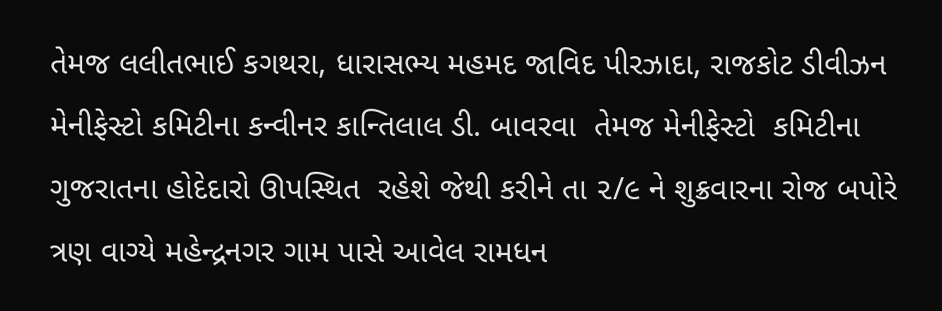તેમજ લલીતભાઈ કગથરા, ધારાસભ્ય મહમદ જાવિદ પીરઝાદા, રાજકોટ ડીવીઝન મેનીફેસ્ટો કમિટીના કન્વીનર કાન્તિલાલ ડી. બાવરવા  તેમજ મેનીફેસ્ટો  કમિટીના ગુજરાતના હોદેદારો ઊપસ્થિત  રહેશે જેથી કરીને તા ૨/૯ ને શુક્રવારના રોજ બપોરે ત્રણ વાગ્યે મહેન્દ્રનગર ગામ પાસે આવેલ રામધન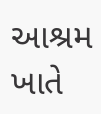આશ્રમ ખાતે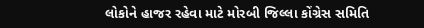લોકોને હાજર રહેવા માટે મોરબી જિલ્લા કોંગ્રેસ સમિતિ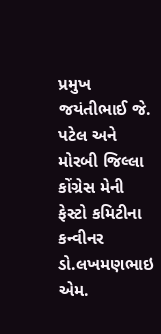પ્રમુખ જયંતીભાઈ જે. પટેલ અને મોરબી જિલ્લા કોંગ્રેસ મેની ફેસ્ટો કમિટીના કન્વીનર ડો.લખમણભાઇ એમ.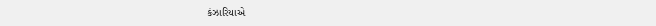કંઝારિયાએ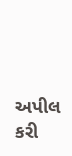અપીલ કરી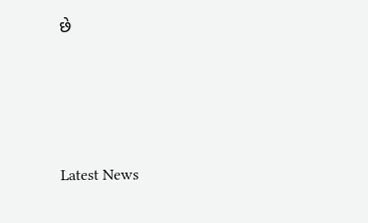છે






Latest News